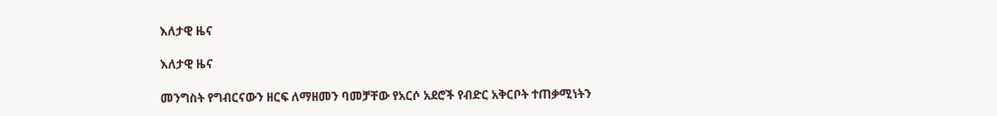እለታዊ ዜና

እለታዊ ዜና

መንግስት የግብርናውን ዘርፍ ለማዘመን ባመቻቸው የአርሶ አደሮች የብድር አቅርቦት ተጠቃሚነትን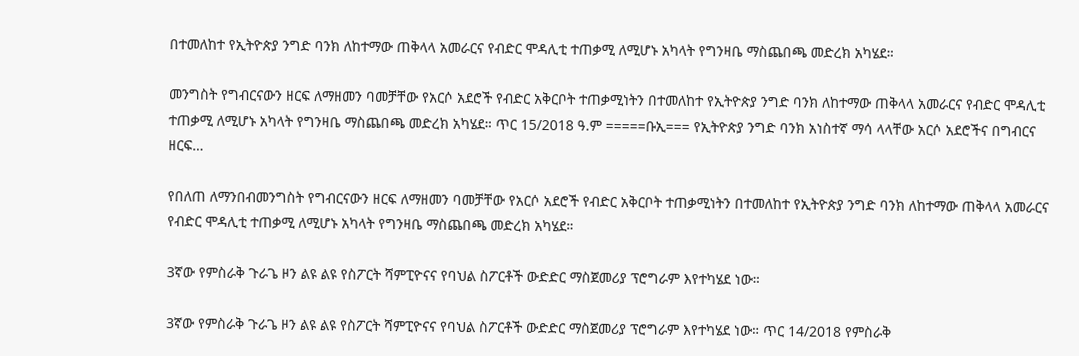በተመለከተ የኢትዮጵያ ንግድ ባንክ ለከተማው ጠቅላላ አመራርና የብድር ሞዳሊቲ ተጠቃሚ ለሚሆኑ አካላት የግንዛቤ ማስጨበጫ መድረክ አካሄደ።

መንግስት የግብርናውን ዘርፍ ለማዘመን ባመቻቸው የአርሶ አደሮች የብድር አቅርቦት ተጠቃሚነትን በተመለከተ የኢትዮጵያ ንግድ ባንክ ለከተማው ጠቅላላ አመራርና የብድር ሞዳሊቲ ተጠቃሚ ለሚሆኑ አካላት የግንዛቤ ማስጨበጫ መድረክ አካሄደ። ጥር 15/2018 ዓ.ም =====ቡኢ=== የኢትዮጵያ ንግድ ባንክ አነስተኛ ማሳ ላላቸው አርሶ አደሮችና በግብርና ዘርፍ…

የበለጠ ለማንበብመንግስት የግብርናውን ዘርፍ ለማዘመን ባመቻቸው የአርሶ አደሮች የብድር አቅርቦት ተጠቃሚነትን በተመለከተ የኢትዮጵያ ንግድ ባንክ ለከተማው ጠቅላላ አመራርና የብድር ሞዳሊቲ ተጠቃሚ ለሚሆኑ አካላት የግንዛቤ ማስጨበጫ መድረክ አካሄደ።

3ኛው የምስራቅ ጉራጌ ዞን ልዩ ልዩ የስፖርት ሻምፒዮናና የባህል ስፖርቶች ውድድር ማስጀመሪያ ፕሮግራም እየተካሄደ ነው።

3ኛው የምስራቅ ጉራጌ ዞን ልዩ ልዩ የስፖርት ሻምፒዮናና የባህል ስፖርቶች ውድድር ማስጀመሪያ ፕሮግራም እየተካሄደ ነው። ጥር 14/2018 የምስራቅ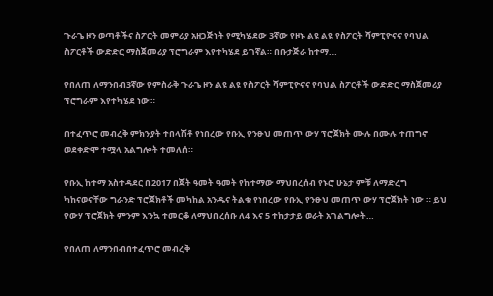ጉራጌ ዞን ወጣቶችና ስፖርት መምሪያ አዘጋጅነት የሚካሄደው 3ኛው የዞኑ ልዩ ልዩ የስፖርት ሻምፒዮናና የባህል ስፖርቶች ውድድር ማስጀመሪያ ፕሮግራም እየተካሄደ ይገኛል። በቡታጅራ ከተማ…

የበለጠ ለማንበብ3ኛው የምስራቅ ጉራጌ ዞን ልዩ ልዩ የስፖርት ሻምፒዮናና የባህል ስፖርቶች ውድድር ማስጀመሪያ ፕሮግራም እየተካሄደ ነው።

በተፈጥሮ መብረቅ ምክንያት ተበላሽቶ የነበረው የቡኢ የንፁህ መጠጥ ውሃ ፕሮጀክት ሙሉ በሙሉ ተጠግኖ ወደቀድሞ ተሟላ አልግሎት ተመለሰ።

የቡኢ ከተማ አስተዳደር በ2017 በጀት ዓመት ዓመት የከተማው ማህበረሰብ የኑሮ ሁኔታ ምቹ ለማድረግ ካከናወናቸው ግራንድ ፕሮጀክቶች መካከል አንዱና ትልቁ የነበረው የቡኢ የንፁህ መጠጥ ውሃ ፕሮጀክት ነው ። ይህ የውሃ ፕሮጀክት ምንም እንኳ ተመርቆ ለማህበረሰቡ ለ4 እና 5 ተከታታይ ወራት አገልግሎት…

የበለጠ ለማንበብበተፈጥሮ መብረቅ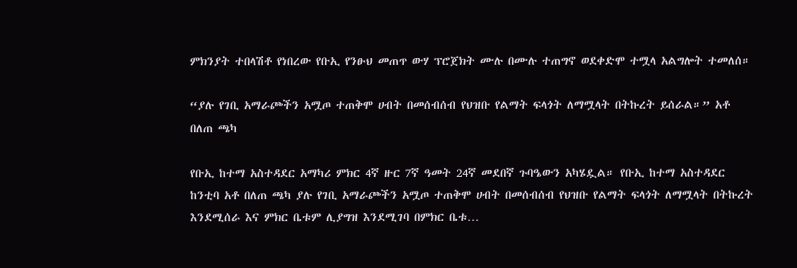ምክንያት ተበላሽቶ የነበረው የቡኢ የንፁህ መጠጥ ውሃ ፕሮጀክት ሙሉ በሙሉ ተጠግኖ ወደቀድሞ ተሟላ አልግሎት ተመለሰ።

“ያሉ የገቢ አማራጮችን አሟጦ ተጠቅሞ ሀብት በመሰብሰብ የህዝቡ የልማት ፍላጎት ለማሟላት በትኩረት ይሰራል።” አቶ በለጠ ጫካ

የቡኢ ከተማ አስተዳደር አማካሪ ምክር 4ኛ ዙር 7ኛ ዓመት 24ኛ መደበኛ ጉባዔውን አካሄዷል። የቡኢ ከተማ አስተዳደር ከንቲባ አቶ በለጠ ጫካ ያሉ የገቢ አማራጮችን አሟጦ ተጠቅሞ ሀብት በመሰብሰብ የህዝቡ የልማት ፍላጎት ለማሟላት በትኩረት እንደሚሰራ እና ምክር ቤቱም ሊያግዝ እንደሚገባ በምክር ቤቱ…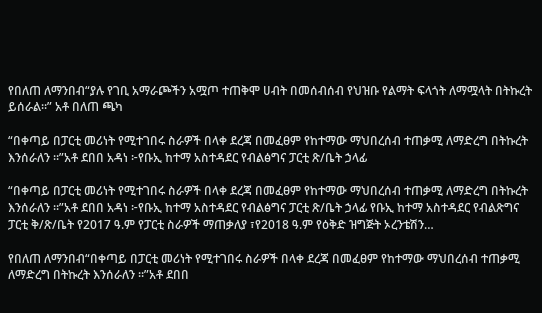የበለጠ ለማንበብ“ያሉ የገቢ አማራጮችን አሟጦ ተጠቅሞ ሀብት በመሰብሰብ የህዝቡ የልማት ፍላጎት ለማሟላት በትኩረት ይሰራል።” አቶ በለጠ ጫካ

“በቀጣይ በፓርቲ መሪነት የሚተገበሩ ስራዎች በላቀ ደረጃ በመፈፀም የከተማው ማህበረሰብ ተጠቃሚ ለማድረግ በትኩረት እንሰራለን ።”አቶ ደበበ አዳነ ፦የቡኢ ከተማ አስተዳደር የብልፅግና ፓርቲ ጽ/ቤት ኃላፊ

“በቀጣይ በፓርቲ መሪነት የሚተገበሩ ስራዎች በላቀ ደረጃ በመፈፀም የከተማው ማህበረሰብ ተጠቃሚ ለማድረግ በትኩረት እንሰራለን ።”አቶ ደበበ አዳነ ፦የቡኢ ከተማ አስተዳደር የብልፅግና ፓርቲ ጽ/ቤት ኃላፊ የቡኢ ከተማ አስተዳደር የብልጽግና ፓርቲ ቅ/ጽ/ቤት የ2017 ዓ.ም የፓርቲ ስራዎች ማጠቃለያ ፣የ2018 ዓ.ም የዕቅድ ዝግጅት ኦረንቴሽን…

የበለጠ ለማንበብ“በቀጣይ በፓርቲ መሪነት የሚተገበሩ ስራዎች በላቀ ደረጃ በመፈፀም የከተማው ማህበረሰብ ተጠቃሚ ለማድረግ በትኩረት እንሰራለን ።”አቶ ደበበ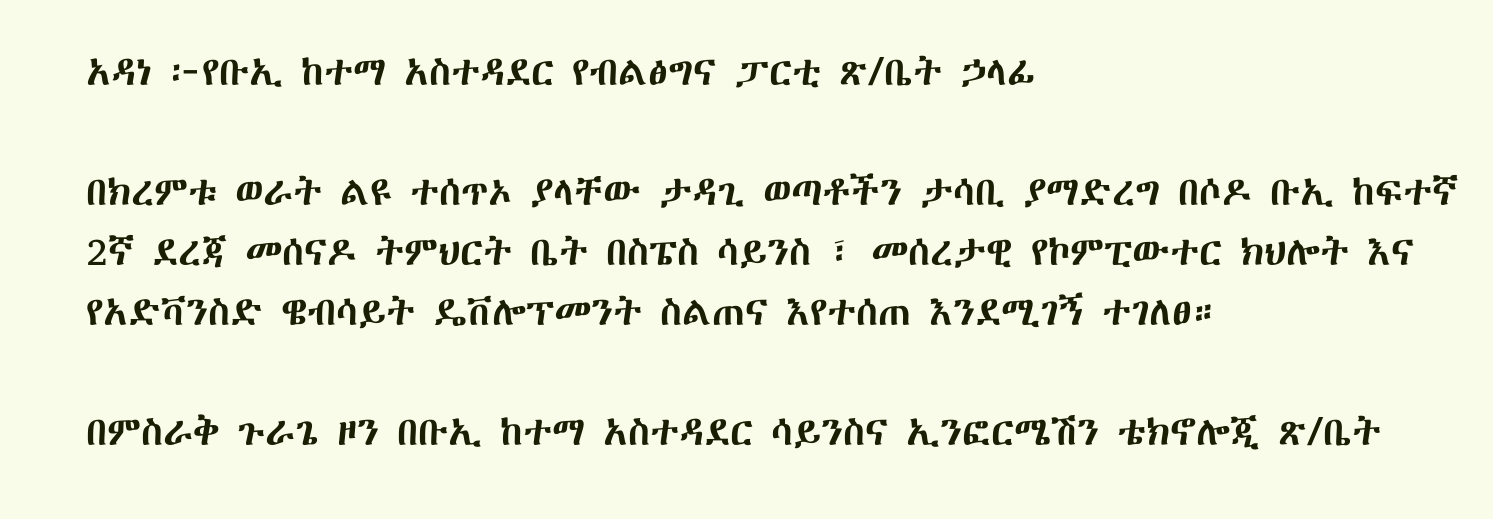አዳነ ፦የቡኢ ከተማ አስተዳደር የብልፅግና ፓርቲ ጽ/ቤት ኃላፊ

በክረምቱ ወራት ልዩ ተሰጥኦ ያላቸው ታዳጊ ወጣቶችን ታሳቢ ያማድረግ በሶዶ ቡኢ ከፍተኛ 2ኛ ደረጃ መሰናዶ ትምህርት ቤት በስፔስ ሳይንስ ፣ መሰረታዊ የኮምፒውተር ክህሎት እና የአድቫንስድ ዌብሳይት ዴቨሎፕመንት ስልጠና እየተሰጠ እንደሚገኝ ተገለፀ።

በምስራቅ ጉራጌ ዞን በቡኢ ከተማ አስተዳደር ሳይንስና ኢንፎርሜሽን ቴክኖሎጂ ጽ/ቤት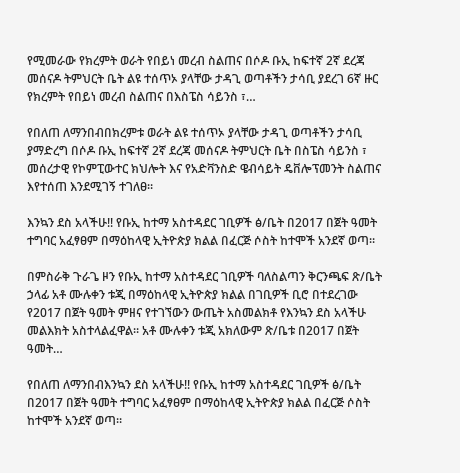የሚመራው የክረምት ወራት የበይነ መረብ ስልጠና በሶዶ ቡኢ ከፍተኛ 2ኛ ደረጃ መሰናዶ ትምህርት ቤት ልዩ ተሰጥኦ ያላቸው ታዳጊ ወጣቶችን ታሳቢ ያደረገ 6ኛ ዙር የክረምት የበይነ መረብ ስልጠና በእስፔስ ሳይንስ ፣…

የበለጠ ለማንበብበክረምቱ ወራት ልዩ ተሰጥኦ ያላቸው ታዳጊ ወጣቶችን ታሳቢ ያማድረግ በሶዶ ቡኢ ከፍተኛ 2ኛ ደረጃ መሰናዶ ትምህርት ቤት በስፔስ ሳይንስ ፣ መሰረታዊ የኮምፒውተር ክህሎት እና የአድቫንስድ ዌብሳይት ዴቨሎፕመንት ስልጠና እየተሰጠ እንደሚገኝ ተገለፀ።

እንኳን ደስ አላችሁ!! የቡኢ ከተማ አስተዳደር ገቢዎች ፅ/ቤት በ2017 በጀት ዓመት ተግባር አፈፃፀም በማዕከላዊ ኢትዮጵያ ክልል በፈርጅ ሶስት ከተሞች አንደኛ ወጣ።

በምስራቅ ጉራጌ ዞን የቡኢ ከተማ አስተዳደር ገቢዎች ባለስልጣን ቅርንጫፍ ጽ/ቤት ኃላፊ አቶ ሙሉቀን ቱጂ በማዕከላዊ ኢትዮጵያ ክልል በገቢዎች ቢሮ በተደረገው የ2017 በጀት ዓመት ምዘና የተገኘውን ውጤት አስመልክቶ የእንኳን ደስ አላችሁ መልእክት አስተላልፈዋል። አቶ ሙሉቀን ቱጂ አክለውም ጽ/ቤቱ በ2017 በጀት ዓመት…

የበለጠ ለማንበብእንኳን ደስ አላችሁ!! የቡኢ ከተማ አስተዳደር ገቢዎች ፅ/ቤት በ2017 በጀት ዓመት ተግባር አፈፃፀም በማዕከላዊ ኢትዮጵያ ክልል በፈርጅ ሶስት ከተሞች አንደኛ ወጣ።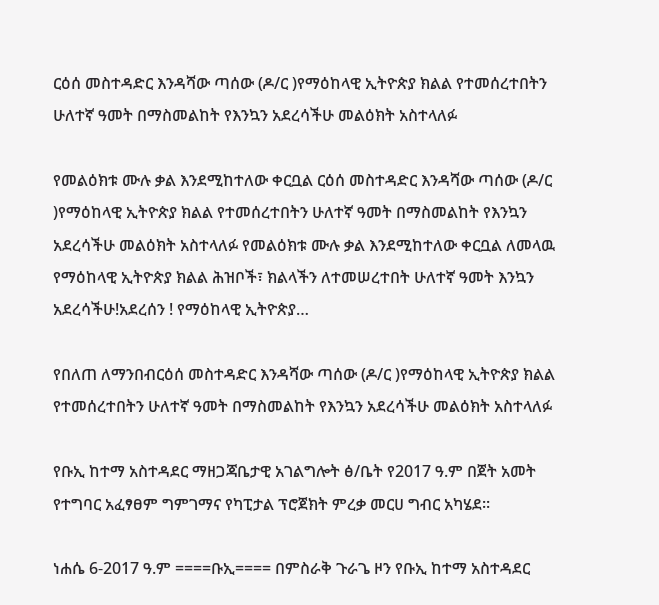ርዕሰ መስተዳድር እንዳሻው ጣሰው (ዶ/ር )የማዕከላዊ ኢትዮጵያ ክልል የተመሰረተበትን ሁለተኛ ዓመት በማስመልከት የእንኳን አደረሳችሁ መልዕክት አስተላለፉ

የመልዕክቱ ሙሉ ቃል እንደሚከተለው ቀርቧል ርዕሰ መስተዳድር እንዳሻው ጣሰው (ዶ/ር )የማዕከላዊ ኢትዮጵያ ክልል የተመሰረተበትን ሁለተኛ ዓመት በማስመልከት የእንኳን አደረሳችሁ መልዕክት አስተላለፉ የመልዕክቱ ሙሉ ቃል እንደሚከተለው ቀርቧል ለመላዉ የማዕከላዊ ኢትዮጵያ ክልል ሕዝቦች፣ ክልላችን ለተመሠረተበት ሁለተኛ ዓመት እንኳን አደረሳችሁ!አደረሰን ! የማዕከላዊ ኢትዮጵያ…

የበለጠ ለማንበብርዕሰ መስተዳድር እንዳሻው ጣሰው (ዶ/ር )የማዕከላዊ ኢትዮጵያ ክልል የተመሰረተበትን ሁለተኛ ዓመት በማስመልከት የእንኳን አደረሳችሁ መልዕክት አስተላለፉ

የቡኢ ከተማ አስተዳደር ማዘጋጃቤታዊ አገልግሎት ፅ/ቤት የ2017 ዓ.ም በጀት አመት የተግባር አፈፃፀም ግምገማና የካፒታል ፕሮጀክት ምረቃ መርሀ ግብር አካሄደ።

ነሐሴ 6-2017 ዓ.ም ====ቡኢ==== በምስራቅ ጉራጌ ዞን የቡኢ ከተማ አስተዳደር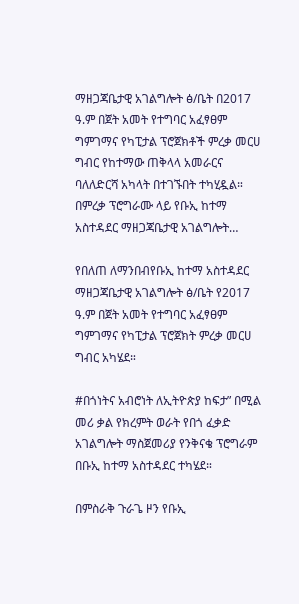ማዘጋጃቤታዊ አገልግሎት ፅ/ቤት በ2017 ዓ.ም በጀት አመት የተግባር አፈፃፀም ግምገማና የካፒታል ፕሮጀክቶች ምረቃ መርሀ ግብር የከተማው ጠቅላላ አመራርና ባለለድርሻ አካላት በተገኙበት ተካሂዷል። በምረቃ ፕሮግራሙ ላይ የቡኢ ከተማ አስተዳደር ማዘጋጃቤታዊ አገልግሎት…

የበለጠ ለማንበብየቡኢ ከተማ አስተዳደር ማዘጋጃቤታዊ አገልግሎት ፅ/ቤት የ2017 ዓ.ም በጀት አመት የተግባር አፈፃፀም ግምገማና የካፒታል ፕሮጀክት ምረቃ መርሀ ግብር አካሄደ።

#በጎነትና አብሮነት ለኢትዮጵያ ከፍታ” በሚል መሪ ቃል የክረምት ወራት የበጎ ፈቃድ አገልግሎት ማስጀመሪያ የንቅናቄ ፕሮግራም በቡኢ ከተማ አስተዳደር ተካሄደ።

በምስራቅ ጉራጌ ዞን የቡኢ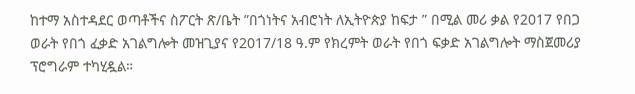ከተማ አስተዳደር ወጣቶችና ስፖርት ጽ/ቤት ”በጎነትና አብሮነት ለኢትዮጵያ ከፍታ ” በሚል መሪ ቃል የ2017 የበጋ ወራት የበጎ ፈቃድ አገልግሎት መዝጊያና የ2017/18 ዓ.ም የክረምት ወራት የበጎ ፍቃድ አገልግሎት ማስጀመሪያ ፕሮግራም ተካሂዷል።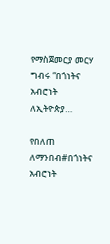የማስጀመርያ መርሃ ግብሩ “በጎነትና አብሮነት ለኢትዮጵያ…

የበለጠ ለማንበብ#በጎነትና አብሮነት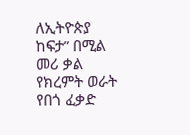ለኢትዮጵያ ከፍታ” በሚል መሪ ቃል የክረምት ወራት የበጎ ፈቃድ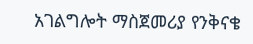አገልግሎት ማስጀመሪያ የንቅናቄ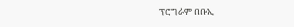ፕሮግራም በቡኢ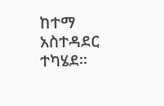ከተማ አስተዳደር ተካሄደ።